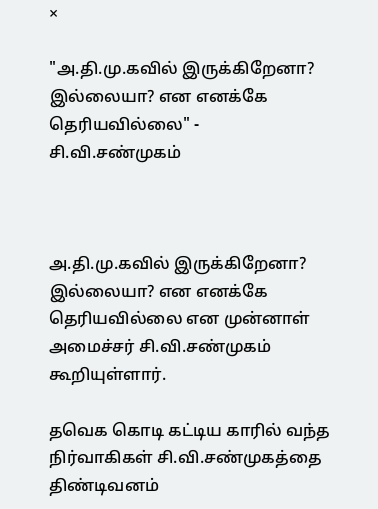×

"அ.தி.மு.கவில் இருக்கிறேனா? இல்லையா? என எனக்கே தெரியவில்லை" - சி.வி.சண்முகம்



அ.தி.மு.கவில் இருக்கிறேனா? இல்லையா? என எனக்கே தெரியவில்லை என முன்னாள் அமைச்சர் சி.வி.சண்முகம் கூறியுள்ளார்.

தவெக கொடி கட்டிய காரில் வந்த நிர்வாகிகள் சி.வி.சண்முகத்தை திண்டிவனம்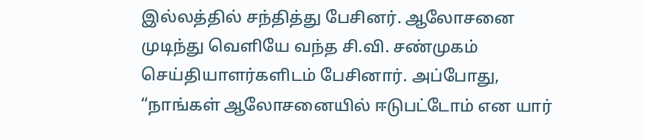இல்லத்தில் சந்தித்து பேசினர். ஆலோசனை முடிந்து வெளியே வந்த சி.வி. சண்முகம் செய்தியாளர்களிடம் பேசினார். அப்போது, “நாங்கள் ஆலோசனையில் ஈடுபட்டோம் என யார்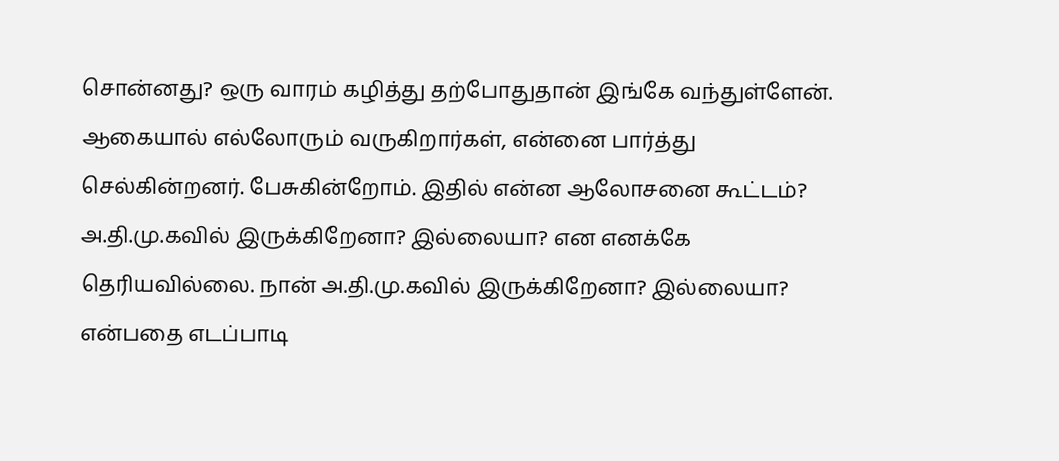சொன்னது? ஒரு வாரம் கழித்து தற்போதுதான் இங்கே வந்துள்ளேன். ஆகையால் எல்லோரும் வருகிறார்கள், என்னை பார்த்து செல்கின்றனர். பேசுகின்றோம். இதில் என்ன ஆலோசனை கூட்டம்? அ.தி.மு.கவில் இருக்கிறேனா? இல்லையா? என எனக்கே தெரியவில்லை. நான் அ.தி.மு.கவில் இருக்கிறேனா? இல்லையா? என்பதை எடப்பாடி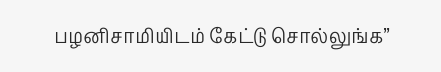பழனிசாமியிடம் கேட்டு சொல்லுங்க”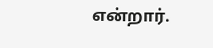என்றார்.